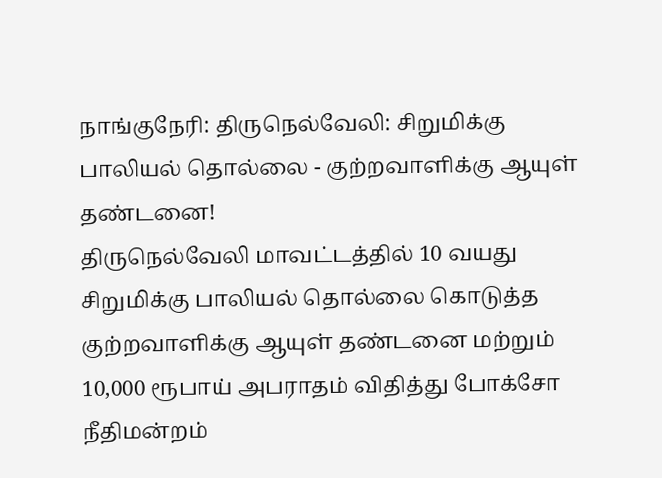நாங்குநேரி: திருநெல்வேலி: சிறுமிக்கு பாலியல் தொல்லை - குற்றவாளிக்கு ஆயுள் தண்டனை!
திருநெல்வேலி மாவட்டத்தில் 10 வயது சிறுமிக்கு பாலியல் தொல்லை கொடுத்த குற்றவாளிக்கு ஆயுள் தண்டனை மற்றும் 10,000 ரூபாய் அபராதம் விதித்து போக்சோ நீதிமன்றம்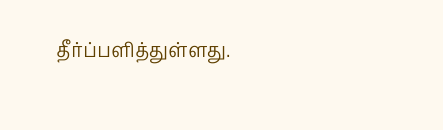தீர்ப்பளித்துள்ளது.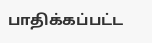பாதிக்கப்பட்ட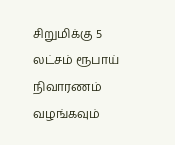சிறுமிக்கு 5 லட்சம் ரூபாய் நிவாரணம் வழங்கவும்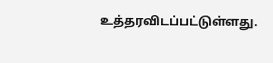உத்தரவிடப்பட்டுள்ளது.